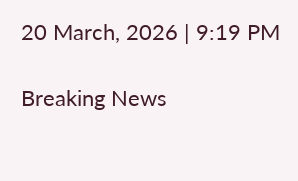20 March, 2026 | 9:19 PM

Breaking News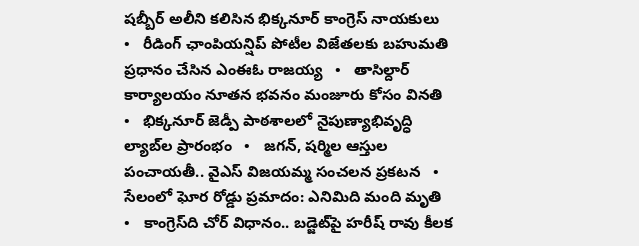షబ్బీర్ అలీని కలిసిన భిక్కనూర్ కాంగ్రెస్ నాయకులు   •   రీడింగ్ ఛాంపియన్షిప్ పోటీల విజేతలకు బహుమతి ప్రధానం చేసిన ఎంఈఓ రాజయ్య   •   తాసిల్దార్ కార్యాలయం నూతన భవనం మంజూరు కోసం వినతి   •   భిక్కనూర్ జెడ్పీ పాఠశాలలో నైపుణ్యాభివృద్ధి ల్యాబ్‌ల ప్రారంభం   •   జగన్, షర్మిల ఆస్తుల పంచాయతీ.. వైఎస్ విజయమ్మ సంచలన ప్రకటన   •   సేలంలో ఘోర రోడ్డు ప్రమాదం: ఎనిమిది మంది మృతి   •   కాంగ్రెస్‌ది చోర్ విధానం.. బడ్జెట్‌పై హరీష్ రావు కీలక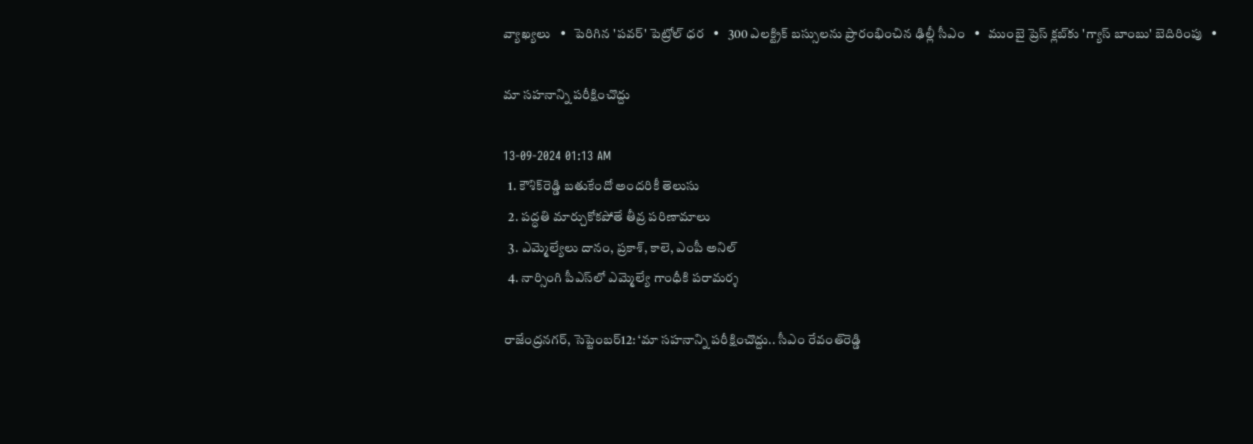వ్యాఖ్యలు   •   పెరిగిన 'పవర్‌' పెట్రోల్‌ ధర   •   300 ఎలక్ట్రిక్ బస్సులను ప్రారంభించిన ఢిల్లీ సీఎం   •   ముంబై ప్రెస్ క్లబ్‌కు 'గ్యాస్ బాంబు' బెదిరింపు   •

మా సహనాన్ని పరీక్షించొద్దు

13-09-2024 01:13 AM
  1. కౌశిక్‌రెడ్డి బతుకేందో అందరికీ తెలుసు
  2. పద్ధతి మార్చుకోకపోతే తీవ్ర పరిణామాలు
  3. ఎమ్మెల్యేలు దానం, ప్రకాశ్, కాలె, ఎంపీ అనిల్
  4. నార్సింగి పీఎస్‌లో ఎమ్మెల్యే గాంధీకి పరామర్శ

రాజేంద్రనగర్, సెప్టెంబర్12: ‘మా సహనాన్ని పరీక్షించొద్దు.. సీఎం రేవంత్‌రెడ్డి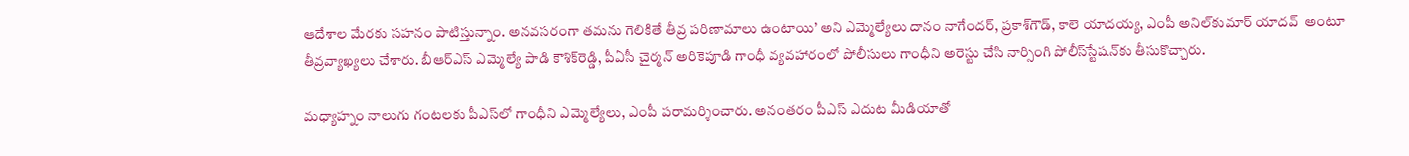ఆదేశాల మేరకు సహనం పాటిస్తున్నాం. అనవసరంగా తమను గెలికితే తీవ్ర పరిణామాలు ఉంటాయి’ అని ఎమ్మెల్యేలు దానం నాగేందర్, ప్రకాశ్‌గౌడ్, కాలె యాదయ్య, ఎంపీ అనిల్‌కుమార్ యాదవ్  అంటూ తీవ్రవ్యాఖ్యలు చేశారు. బీఆర్‌ఎస్ ఎమ్మెల్యే పాడి కౌశిక్‌రెడ్డి, పీఏసీ చైర్మన్ అరికెపూడి గాంధీ వ్యవహారంలో పోలీసులు గాంధీని అరెస్టు చేసి నార్సింగి పోలీస్‌స్టేషన్‌కు తీసుకొచ్చారు.

మధ్యాహ్నం నాలుగు గంటలకు పీఎస్‌లో గాంధీని ఎమ్మెల్యేలు, ఎంపీ పరామర్శించారు. అనంతరం పీఎస్ ఎదుట మీడియాతో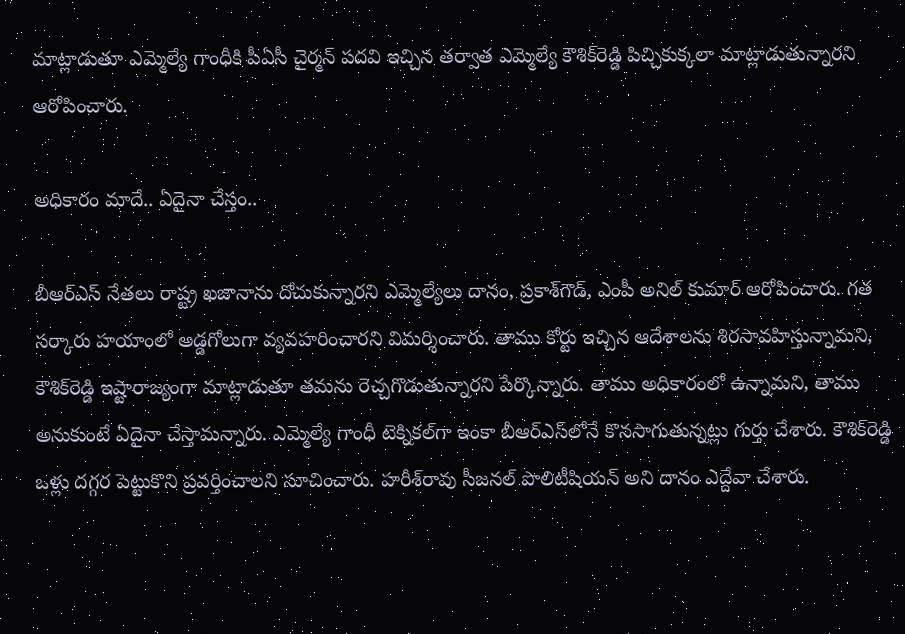మాట్లాడుతూ ఎమ్మెల్యే గాంధీకి పీఏసీ చైర్మన్ పదవి ఇచ్చిన తర్వాత ఎమ్మెల్యే కౌశిక్‌రెడ్డి పిచ్చికుక్కలా మాట్లాడుతున్నారని ఆరోపించారు.

అధికారం మాదే.. ఏదైనా చేస్తం..

బీఆర్‌ఎస్ నేతలు రాష్ట్ర ఖజానాను దోచుకున్నారని ఎమ్మెల్యేలు దానం, ప్రకాశ్‌గౌడ్, ఎంపీ అనిల్ కుమార్ ఆరోపించారు. గత సర్కారు హయాంలో అడ్డగోలుగా వ్యవహరించారని విమర్శించారు. తాము కోర్టు ఇచ్చిన ఆదేశాలను శిరసావహిస్తున్నామని, కౌశిక్‌రెడ్డి ఇష్టారాజ్యంగా మాట్లాడుతూ తమను రెచ్చగొడుతున్నారని పేర్కొన్నారు. తాము అధికారంలో ఉన్నామని, తాము అనుకుంటే ఏదైనా చేస్తామన్నారు. ఎమ్మెల్యే గాంధీ టెక్నికల్‌గా ఇంకా బీఆర్‌ఎస్‌లోనే కొనసాగుతున్నట్లు గుర్తు చేశారు. కౌశిక్‌రెడ్డి ఒళ్లు దగ్గర పెట్టుకొని ప్రవర్తించాలని సూచించారు. హరీశ్‌రావు సీజనల్ పొలిటీషియన్ అని దానం ఎద్దేవా చేశారు.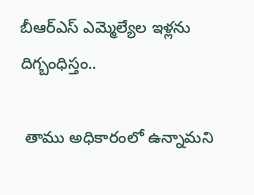బీఆర్‌ఎస్ ఎమ్మెల్యేల ఇళ్లను దిగ్బంధిస్తం..

 తాము అధికారంలో ఉన్నామని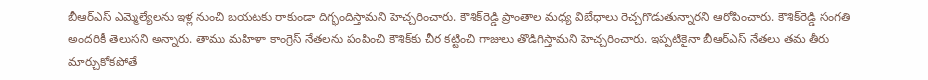బీఆర్‌ఎస్ ఎమ్మెల్యేలను ఇళ్ల నుంచి బయటకు రాకుండా దిగ్భందిస్తామని హెచ్చరించారు. కౌశిక్‌రెడ్డి ప్రాంతాల మధ్య విబేధాలు రెచ్చగొడుతున్నారని ఆరోపించారు. కౌశిక్‌రెడ్డి సంగతి అందరికీ తెలుసని అన్నారు. తాము మహిళా కాంగ్రెస్ నేతలను పంపించి కౌశిక్‌కు చీర కట్టించి గాజులు తొడిగిస్తామని హెచ్చరించారు. ఇప్పటికైనా బీఆర్‌ఎస్ నేతలు తమ తీరు మార్చుకోకపోతే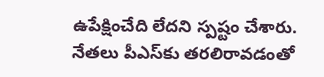ఉపేక్షించేది లేదని స్పష్టం చేశారు. నేతలు పీఎస్‌కు తరలిరావడంతో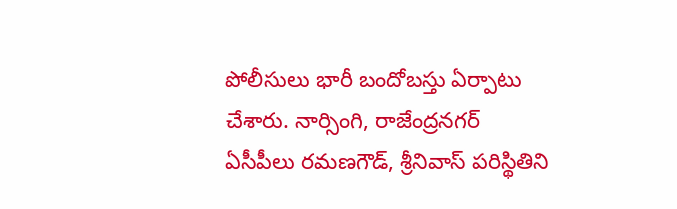పోలీసులు భారీ బందోబస్తు ఏర్పాటు చేశారు. నార్సింగి, రాజేంద్రనగర్ ఏసీపీలు రమణగౌడ్, శ్రీనివాస్ పరిస్థితిని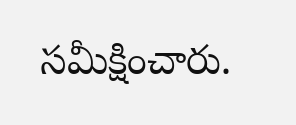సమీక్షించారు.